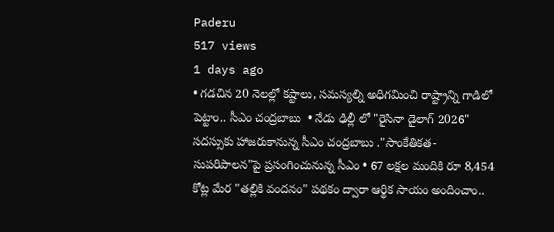Paderu
517 views
1 days ago
• గడచిన 20 నెలల్లో కష్టాలు, సమస్యల్ని అధిగమించి రాష్ట్రాన్ని గాడిలో పెట్టాం.. సీఎం చంద్రబాబు  • నేడు ఢిల్లీ లో "రైసినా డైలాగ్ 2026" సదస్సుకు హాజరుకానున్న సీఎం చంద్రబాబు ."సాంకేతికత- సుపరిపాలన"పై ప్రసంగించునున్న సీఎం • 67 లక్షల మందికి రూ 8,454 కోట్ల మేర "తల్లికి వందనం" పథకం ద్వారా ఆర్థిక సాయం అందించాం..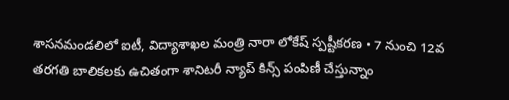శాసనమండలిలో ఐటీ, విద్యాశాఖల మంత్రి నారా లోకేష్ స్పష్టీకరణ • 7 నుంచి 12వ తరగతి బాలికలకు ఉచితంగా శానిటరీ న్యాప్ కిన్స్ పంపిణీ చేస్తున్నాం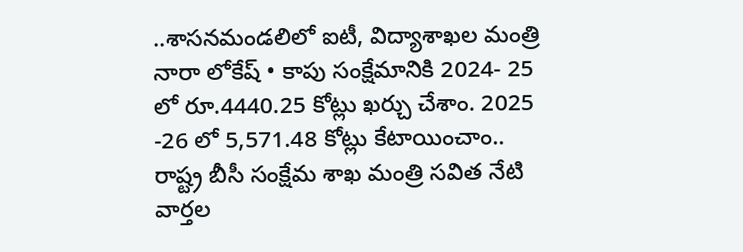..శాసనమండలిలో ఐటీ, విద్యాశాఖల మంత్రి నారా లోకేష్ • కాపు సంక్షేమానికి 2024- 25 లో రూ.4440.25 కోట్లు ఖర్చు చేశాం. 2025 -26 లో 5,571.48 కోట్లు కేటాయించాం.. రాష్ట్ర బీసీ సంక్షేమ శాఖ మంత్రి సవిత నేటి వార్తల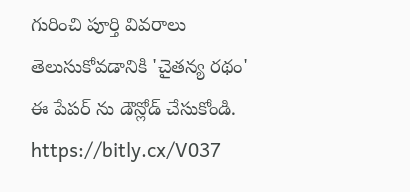గురించి పూర్తి వివరాలు తెలుసుకోవడానికి 'చైతన్య రథం' ఈ పేపర్ ను డౌన్లోడ్ చేసుకోండి. https://bitly.cx/V037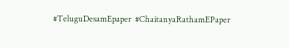#TeluguDesamEpaper  #ChaitanyaRathamEPaper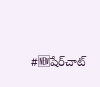#🆕షేర్‌చాట్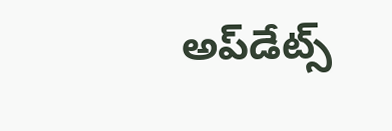అప్‌డేట్స్